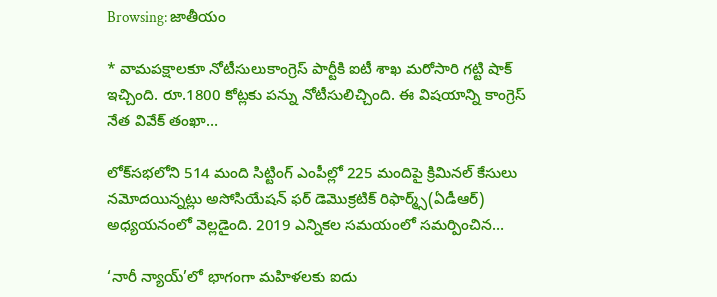Browsing: జాతీయం

* వామపక్షాలకూ నోటీసులుకాంగ్రెస్‌ పార్టీకి ఐటీ శాఖ మరోసారి గట్టి షాక్‌ ఇచ్చింది. రూ.1800 కోట్లకు పన్ను నోటీసులిచ్చింది. ఈ విషయాన్ని కాంగ్రెస్‌ నేత వివేక్‌ తంఖా…

లోక్‌స‌భ‌లోని 514 మంది సిట్టింగ్ ఎంపీల్లో 225 మందిపై క్రిమిన‌ల్ కేసులు న‌మోదయిన్నట్లు అసోసియేష‌న్ ఫ‌ర్ డెమొక్ర‌టిక్ రిఫార్మ్స్(ఏడీఆర్) అధ్య‌య‌నంలో వెల్ల‌డైంది. 2019 ఎన్నిక‌ల స‌మ‌యంలో స‌మ‌ర్పించిన…

‘నారీ న్యాయ్’లో భాగంగా మహిళలకు ఐదు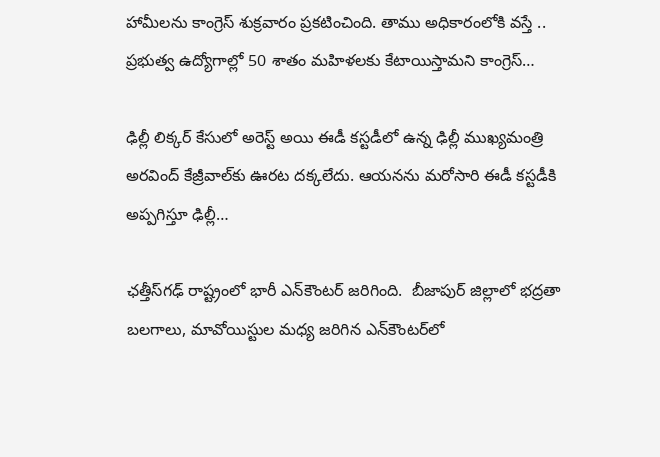హామీలను కాంగ్రెస్‌ శుక్రవారం ప్రకటించింది. తాము అధికారంలోకి వస్తే .. ప్రభుత్వ ఉద్యోగాల్లో 50 శాతం మహిళలకు కేటాయిస్తామని కాంగ్రెస్…

ఢిల్లీ లిక్కర్ కేసులో అరెస్ట్ అయి ఈడీ కస్టడీలో ఉన్న ఢిల్లీ ముఖ్యమంత్రి అరవింద్ కేజ్రీవాల్‌కు ఊరట దక్కలేదు. ఆయనను మరోసారి ఈడీ కస్టడీకి అప్పగిస్తూ ఢిల్లీ…

ఛత్తీస్‌గఢ్ రాష్ట్రంలో భారీ ఎన్‌కౌంటర్ జరిగింది.  బీజాపుర్ జిల్లాలో భద్రతా బలగాలు, మావోయిస్టుల మధ్య జరిగిన ఎన్‌కౌంటర్‌లో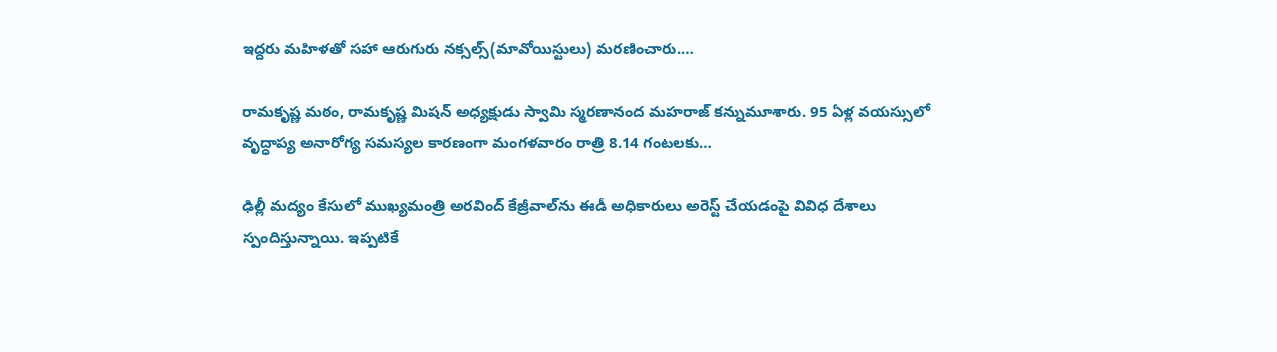ఇద్దరు మహిళతో సహా ఆరుగురు నక్సల్స్(మావోయిస్టులు) మరణించారు.…

రామకృష్ణ మఠం, రామకృష్ణ మిషన్ అధ్యక్షుడు స్వామి స్మరణానంద మహరాజ్ కన్నుమూశారు. 95 ఏళ్ల వయస్సులో వృద్ధాప్య అనారోగ్య సమస్యల కారణంగా మంగళవారం రాత్రి 8.14 గంటలకు…

ఢిల్లీ మద్యం కేసులో ముఖ్యమంత్రి అరవింద్ కేజ్రీవాల్‌ను ఈడీ అధికారులు అరెస్ట్‌ చేయడంపై వివిధ దేశాలు స్పందిస్తున్నాయి. ఇప్పటికే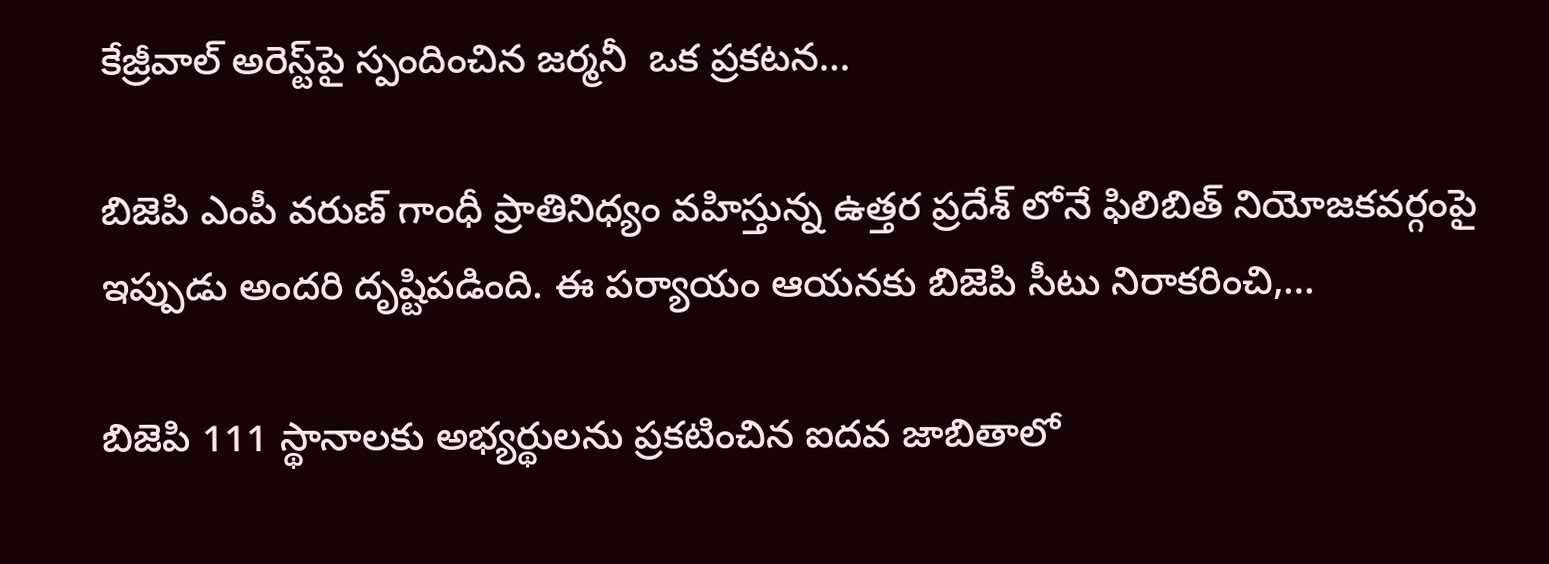కేజ్రీవాల్‌ అరెస్ట్‌పై స్పందించిన జర్మనీ  ఒక ప్రకటన…

బిజెపి ఎంపీ వరుణ్ గాంధీ ప్రాతినిధ్యం వహిస్తున్న ఉత్తర ప్రదేశ్ లోనే ఫిలిబిత్‌ నియోజకవర్గంపై ఇప్పుడు అందరి దృష్టిపడింది. ఈ పర్యాయం ఆయనకు బిజెపి సీటు నిరాకరించి,…

బిజెపి 111 స్థానాలకు అభ్యర్థులను ప్రకటించిన ఐదవ జాబితాలో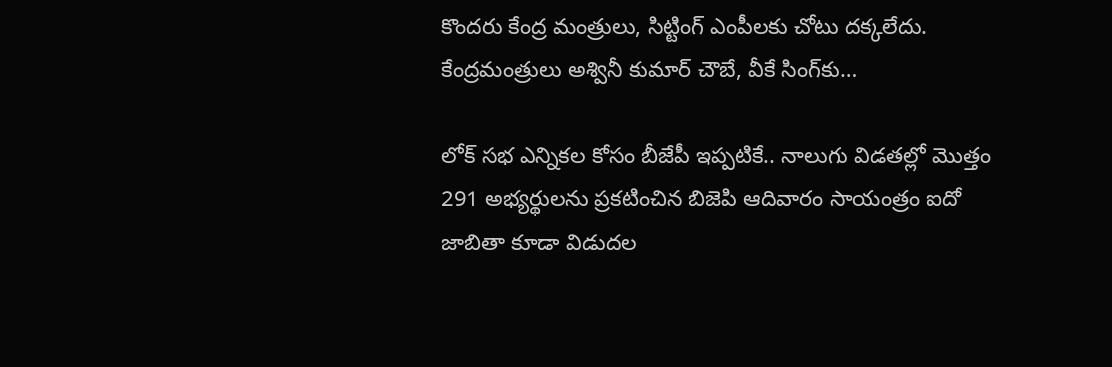కొందరు కేంద్ర మంత్రులు, సిట్టింగ్‌ ఎంపీలకు చోటు దక్కలేదు. కేంద్రమంత్రులు అశ్వినీ కుమార్ చౌబే, వీకే సింగ్‌కు…

లోక్ సభ ఎన్నికల కోసం బీజేపీ ఇప్పటికే.. నాలుగు విడతల్లో మొత్తం 291 అభ్యర్థులను ప్రకటించిన బిజెపి ఆదివారం సాయంత్రం ఐదో జాబితా కూడా విడుదల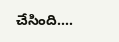చేసింది.…